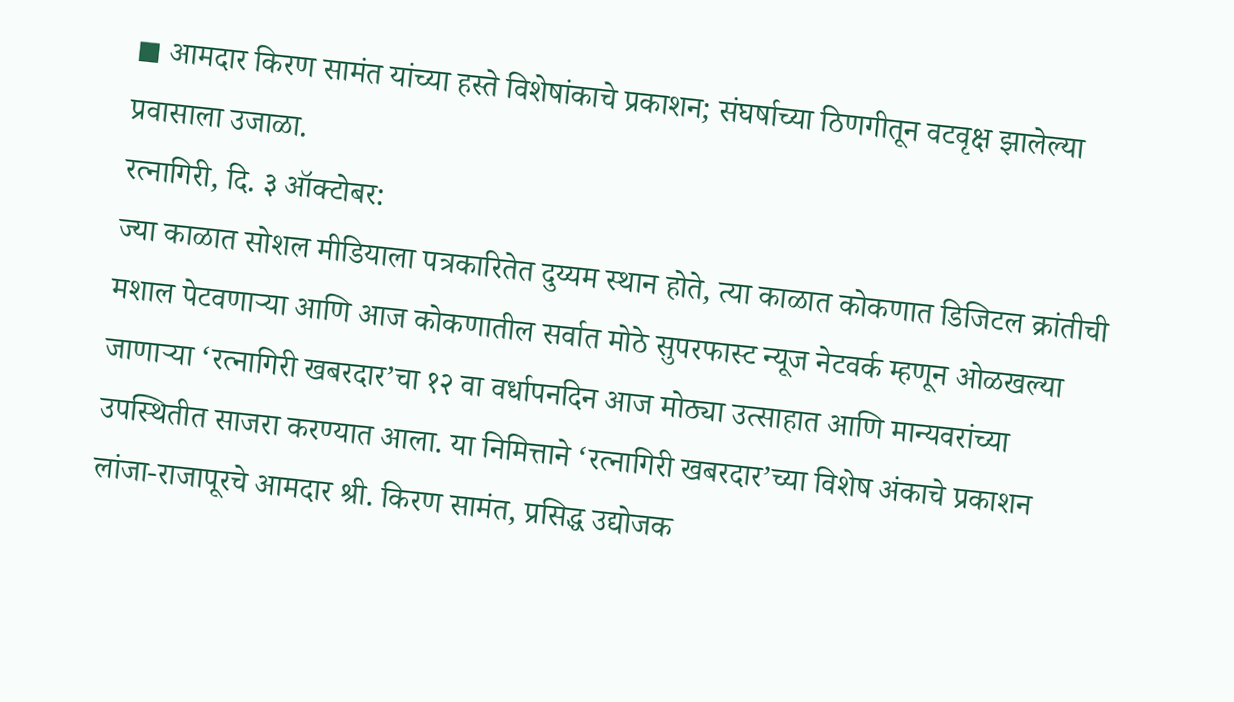◼ आमदार किरण सामंत यांच्या हस्ते विशेषांकाचे प्रकाशन; संघर्षाच्या ठिणगीतून वटवृक्ष झालेल्या प्रवासाला उजाळा.
रत्नागिरी, दि. ३ ऑक्टोबर:
ज्या काळात सोशल मीडियाला पत्रकारितेत दुय्यम स्थान होते, त्या काळात कोकणात डिजिटल क्रांतीची मशाल पेटवणाऱ्या आणि आज कोकणातील सर्वात मोठे सुपरफास्ट न्यूज नेटवर्क म्हणून ओळखल्या जाणाऱ्या ‘रत्नागिरी खबरदार’चा १२ वा वर्धापनदिन आज मोठ्या उत्साहात आणि मान्यवरांच्या उपस्थितीत साजरा करण्यात आला. या निमित्ताने ‘रत्नागिरी खबरदार’च्या विशेष अंकाचे प्रकाशन लांजा-राजापूरचे आमदार श्री. किरण सामंत, प्रसिद्ध उद्योजक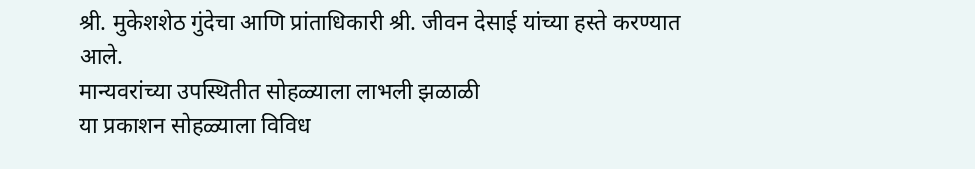श्री. मुकेशशेठ गुंदेचा आणि प्रांताधिकारी श्री. जीवन देसाई यांच्या हस्ते करण्यात आले.
मान्यवरांच्या उपस्थितीत सोहळ्याला लाभली झळाळी
या प्रकाशन सोहळ्याला विविध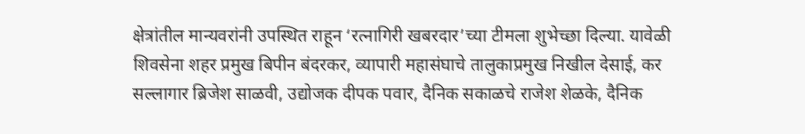क्षेत्रांतील मान्यवरांनी उपस्थित राहून ‘रत्नागिरी खबरदार’च्या टीमला शुभेच्छा दिल्या. यावेळी शिवसेना शहर प्रमुख बिपीन बंदरकर, व्यापारी महासंघाचे तालुकाप्रमुख निखील देसाई, कर सल्लागार ब्रिजेश साळवी, उद्योजक दीपक पवार, दैनिक सकाळचे राजेश शेळके, दैनिक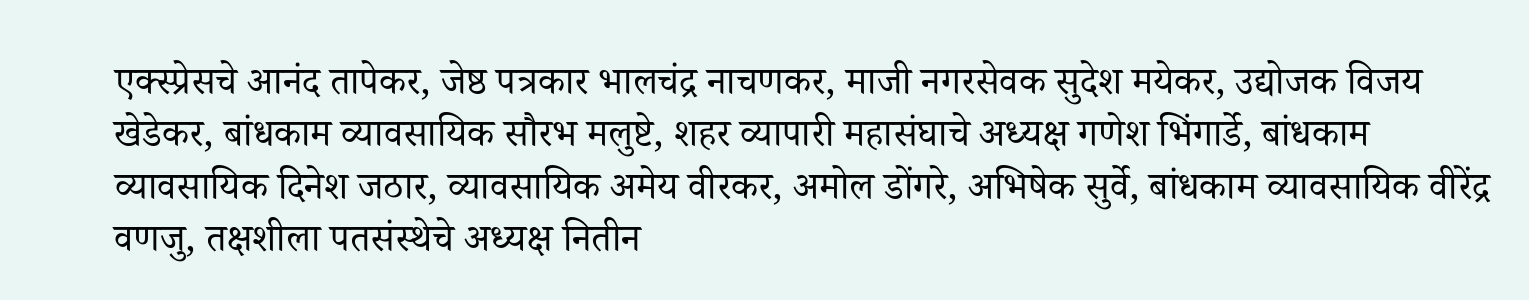एक्स्प्रेसचे आनंद तापेकर, जेष्ठ पत्रकार भालचंद्र नाचणकर, माजी नगरसेवक सुदेश मयेकर, उद्योजक विजय खेडेकर, बांधकाम व्यावसायिक सौरभ मलुष्टे, शहर व्यापारी महासंघाचे अध्यक्ष गणेश भिंगार्डे, बांधकाम व्यावसायिक दिनेश जठार, व्यावसायिक अमेय वीरकर, अमोल डोंगरे, अभिषेक सुर्वे, बांधकाम व्यावसायिक वीरेंद्र वणजु, तक्षशीला पतसंस्थेचे अध्यक्ष नितीन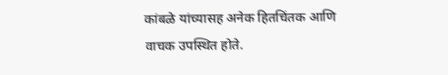कांबळे यांच्यासह अनेक हितचिंतक आणि वाचक उपस्थित होते.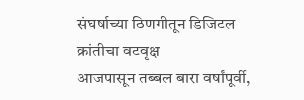संघर्षाच्या ठिणगीतून डिजिटल क्रांतीचा वटवृक्ष
आजपासून तब्बल बारा वर्षांपूर्वी,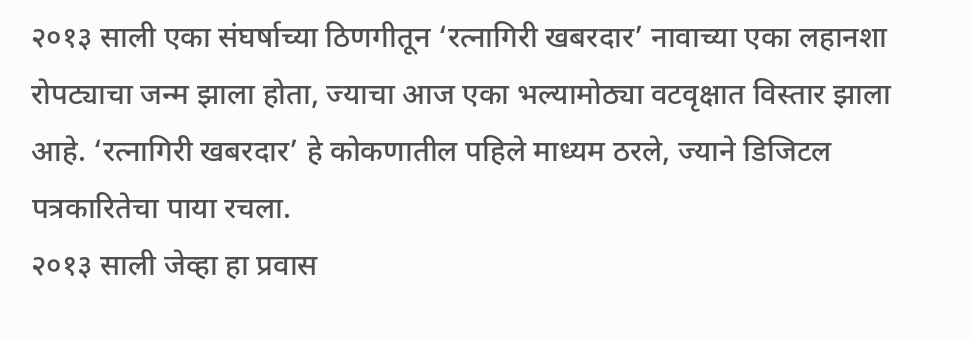२०१३ साली एका संघर्षाच्या ठिणगीतून ‘रत्नागिरी खबरदार’ नावाच्या एका लहानशा रोपट्याचा जन्म झाला होता, ज्याचा आज एका भल्यामोठ्या वटवृक्षात विस्तार झाला आहे. ‘रत्नागिरी खबरदार’ हे कोकणातील पहिले माध्यम ठरले, ज्याने डिजिटल पत्रकारितेचा पाया रचला.
२०१३ साली जेव्हा हा प्रवास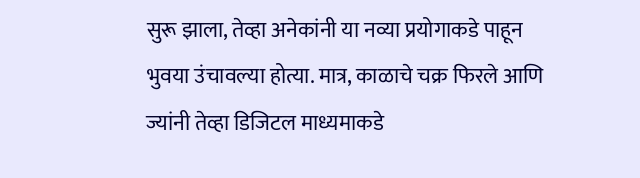सुरू झाला, तेव्हा अनेकांनी या नव्या प्रयोगाकडे पाहून भुवया उंचावल्या होत्या. मात्र, काळाचे चक्र फिरले आणि ज्यांनी तेव्हा डिजिटल माध्यमाकडे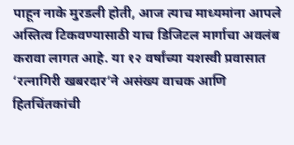पाहून नाके मुरडली होती, आज त्याच माध्यमांना आपले अस्तित्व टिकवण्यासाठी याच डिजिटल मार्गाचा अवलंब करावा लागत आहे. या १२ वर्षांच्या यशस्वी प्रवासात ‘रत्नागिरी खबरदार’ने असंख्य वाचक आणि हितचिंतकांची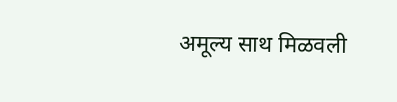अमूल्य साथ मिळवली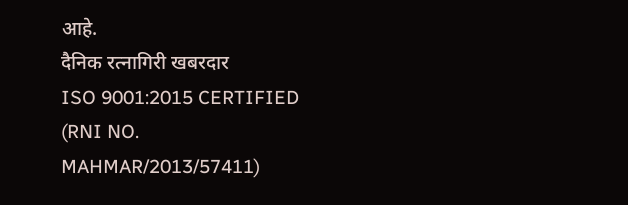आहे.
दैनिक रत्नागिरी खबरदार
ISO 9001:2015 CERTIFIED
(RNI NO. MAHMAR/2013/57411)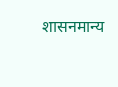शासनमान्य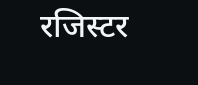रजिस्टर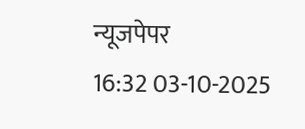न्यूजपेपर
16:32 03-10-2025